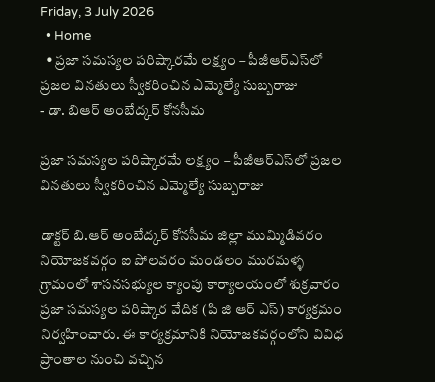Friday, 3 July 2026
  • Home
  • ప్రజా సమస్యల పరిష్కారమే లక్ష్యం – పీజీఆర్‌ఎస్‌లో ప్రజల వినతులు స్వీకరించిన ఎమ్మెల్యే సుబ్బరాజు
- డా. బిఆర్ అంబేద్కర్ కోనసీమ

ప్రజా సమస్యల పరిష్కారమే లక్ష్యం – పీజీఆర్‌ఎస్‌లో ప్రజల వినతులు స్వీకరించిన ఎమ్మెల్యే సుబ్బరాజు

డాక్టర్ బి.ఆర్ అంబేద్కర్ కోనసీమ జిల్లా ముమ్మిడివరం నియోజకవర్గం ఐ పోలవరం మండలం మురమళ్ళ గ్రామంలో శాసనసభ్యుల క్యాంపు కార్యాలయంలో శుక్రవారం ప్రజా సమస్యల పరిష్కార వేదిక (పి జి ఆర్ ఎస్) కార్యక్రమం నిర్వహించారు. ఈ కార్యక్రమానికి నియోజకవర్గంలోని వివిధ ప్రాంతాల నుంచి వచ్చిన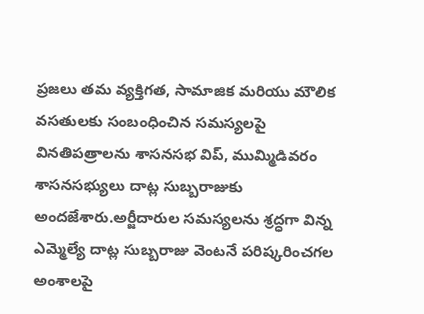ప్రజలు తమ వ్యక్తిగత, సామాజిక మరియు మౌలిక వసతులకు సంబంధించిన సమస్యలపై వినతిపత్రాలను శాసనసభ విప్, ముమ్మిడివరం శాసనసభ్యులు దాట్ల సుబ్బరాజుకు అందజేశారు.అర్జీదారుల సమస్యలను శ్రద్ధగా విన్న ఎమ్మెల్యే దాట్ల సుబ్బరాజు వెంటనే పరిష్కరించగల అంశాలపై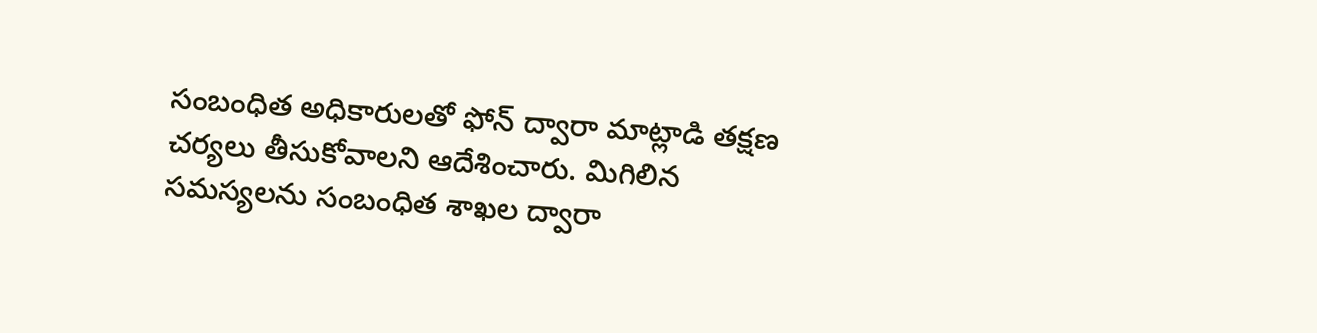సంబంధిత అధికారులతో ఫోన్ ద్వారా మాట్లాడి తక్షణ చర్యలు తీసుకోవాలని ఆదేశించారు. మిగిలిన సమస్యలను సంబంధిత శాఖల ద్వారా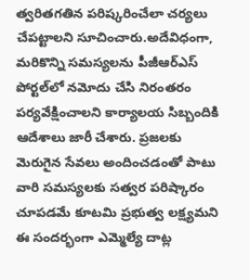త్వరితగతిన పరిష్కరించేలా చర్యలు చేపట్టాలని సూచించారు.అదేవిధంగా, మరికొన్ని సమస్యలను పీజీఆర్‌ఎస్ పోర్టల్‌లో నమోదు చేసి నిరంతరం పర్యవేక్షించాలని కార్యాలయ సిబ్బందికి ఆదేశాలు జారీ చేశారు. ప్రజలకు మెరుగైన సేవలు అందించడంతో పాటు వారి సమస్యలకు సత్వర పరిష్కారం చూపడమే కూటమి ప్రభుత్వ లక్ష్యమని ఈ సందర్భంగా ఎమ్మెల్యే దాట్ల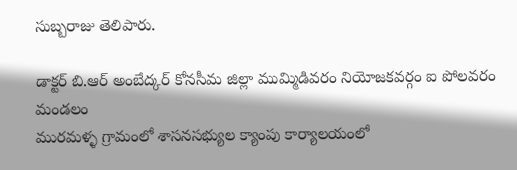సుబ్బరాజు తెలిపారు.

డాక్టర్ బి.ఆర్ అంబేద్కర్ కోనసీమ జిల్లా ముమ్మిడివరం నియోజకవర్గం ఐ పోలవరం మండలం
మురమళ్ళ గ్రామంలో శాసనసభ్యుల క్యాంపు కార్యాలయంలో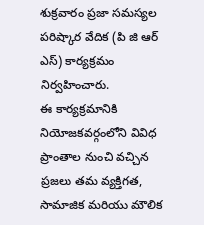శుక్రవారం ప్రజా సమస్యల పరిష్కార వేదిక (పి జి ఆర్ ఎస్) కార్యక్రమం నిర్వహించారు.
ఈ కార్యక్రమానికి నియోజకవర్గంలోని వివిధ ప్రాంతాల నుంచి వచ్చిన ప్రజలు తమ వ్యక్తిగత, సామాజిక మరియు మౌలిక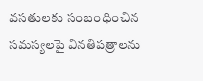వసతులకు సంబంధించిన సమస్యలపై వినతిపత్రాలను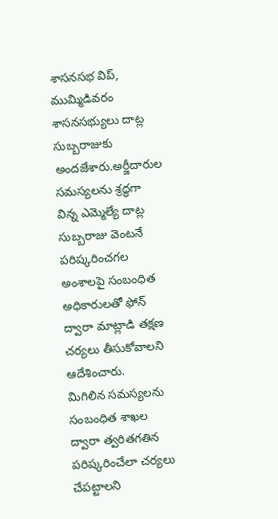శాసనసభ విప్, ముమ్మిడివరం శాసనసభ్యులు దాట్ల సుబ్బరాజుకు అందజేశారు.అర్జీదారుల సమస్యలను శ్రద్ధగా విన్న ఎమ్మెల్యే దాట్ల సుబ్బరాజు వెంటనే పరిష్కరించగల అంశాలపై సంబంధిత అధికారులతో ఫోన్ ద్వారా మాట్లాడి తక్షణ చర్యలు తీసుకోవాలని ఆదేశించారు.
మిగిలిన సమస్యలను సంబంధిత శాఖల ద్వారా త్వరితగతిన పరిష్కరించేలా చర్యలు చేపట్టాలని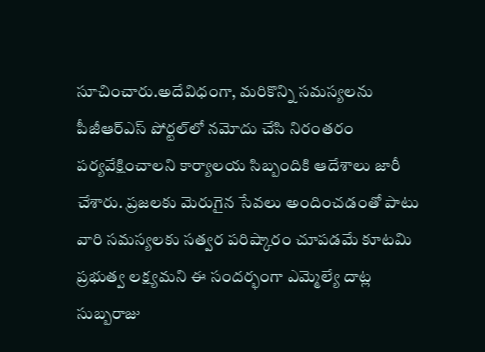సూచించారు.అదేవిధంగా, మరికొన్ని సమస్యలను పీజీఆర్‌ఎస్ పోర్టల్‌లో నమోదు చేసి నిరంతరం పర్యవేక్షించాలని కార్యాలయ సిబ్బందికి ఆదేశాలు జారీ చేశారు. ప్రజలకు మెరుగైన సేవలు అందించడంతో పాటు వారి సమస్యలకు సత్వర పరిష్కారం చూపడమే కూటమి ప్రభుత్వ లక్ష్యమని ఈ సందర్భంగా ఎమ్మెల్యే దాట్ల సుబ్బరాజు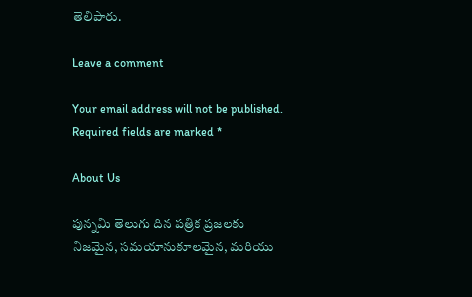తెలిపారు.

Leave a comment

Your email address will not be published. Required fields are marked *

About Us

పున్నమి తెలుగు దిన పత్రిక ప్రజలకు నిజమైన, సమయానుకూలమైన, మరియు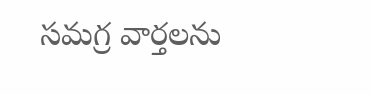సమగ్ర వార్తలను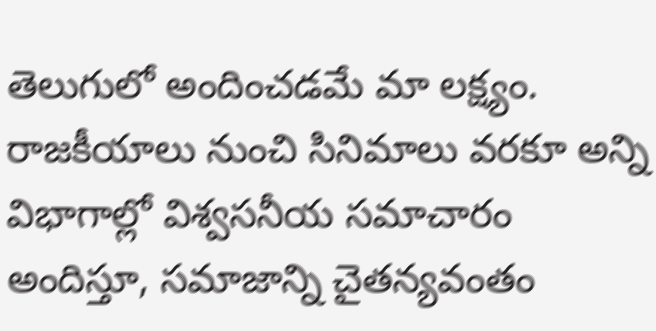తెలుగులో అందించడమే మా లక్ష్యం.
రాజకీయాలు నుంచి సినిమాలు వరకూ అన్ని విభాగాల్లో విశ్వసనీయ సమాచారం అందిస్తూ, సమాజాన్ని చైతన్యవంతం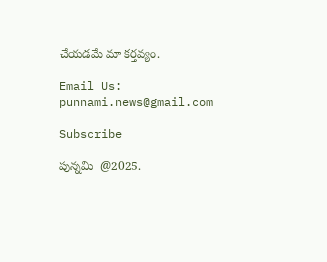చేయడమే మా కర్తవ్యం.

Email Us: punnami.news@gmail.com

Subscribe

పున్నమి  @2025.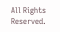All Rights Reserved.